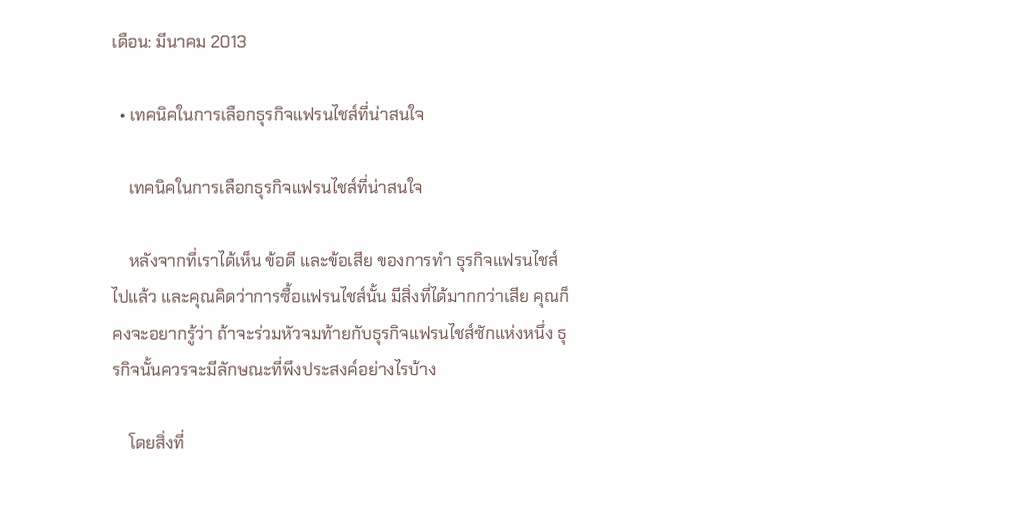เดือน: มีนาคม 2013

  • เทคนิคในการเลือกธุรกิจแฟรนไชส์ที่น่าสนใจ

    เทคนิคในการเลือกธุรกิจแฟรนไชส์ที่น่าสนใจ

    หลังจากที่เราได้เห็น ข้อดี และข้อเสีย ของการทำ ธุรกิจแฟรนไชส์ ไปแล้ว และคุณคิดว่าการซื้อแฟรนไชส์นั้น มีสิ่งที่ได้มากกว่าเสีย คุณก็คงจะอยากรู้ว่า ถ้าจะร่วมหัวจมท้ายกับธุรกิจแฟรนไชส์ซักแห่งหนึ่ง ธุรกิจนั้นควรจะมีลักษณะที่พึงประสงค์อย่างไรบ้าง

    โดยสิ่งที่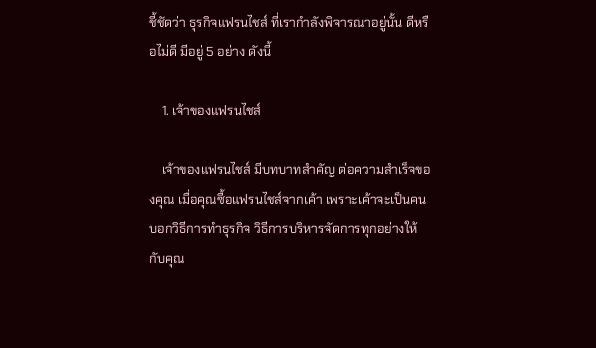ชี้ชัดว่า ธุรกิจแฟรนไชส์ ที่เรากำลังพิจารณาอยู่นั้น ดีหรือไม่ดี มีอยู่ 5 อย่าง ดังนี้

    1. เจ้าของแฟรนไชส์

    เจ้าของแฟรนไชส์ มีบทบาทสำคัญ ต่อความสำเร็จของคุณ เมื่อคุณซื้อแฟรนไชส์จากเค้า เพราะเค้าจะเป็นคนบอกวิธีการทำธุรกิจ วิธีการบริหารจัดการทุกอย่างให้กับคุณ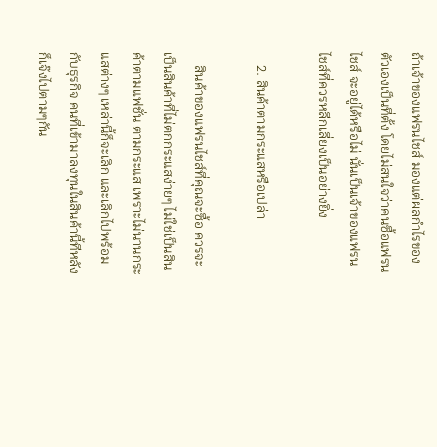ถ้าเจ้าของแฟรนไชส์ มองแต่ผลกำไรของตัวเองเป็นที่ตั้ง โดยไม่สนใจว่าคนซื้อแฟรนไชส์ จะอยู่ได้หรือไม่ นั่นเป็นเจ้าของแฟรนไชส์ที่ควรหลีกเลี่ยงเป็นอย่างยิ่ง

    2. สินค้าตามกระแสหรือเปล่า

    สินค้าของแฟรนไชส์ที่คุณจะซื้อ ควรจะเป็นสินค้าที่ไม่ตกกระแสง่ายๆ ไม่ใช่เป็นสินค้าตามแฟชั่น ตามกระแส เพราะไม่นานกระแสต่างๆ เหล่านี้ก็จะเลิก และเลิกไปพร้อมกับธุรกิจ คนที่เข้ามาลงทุนในสินค้านี้ทีหลังก็เจ๊งไปตามๆกัน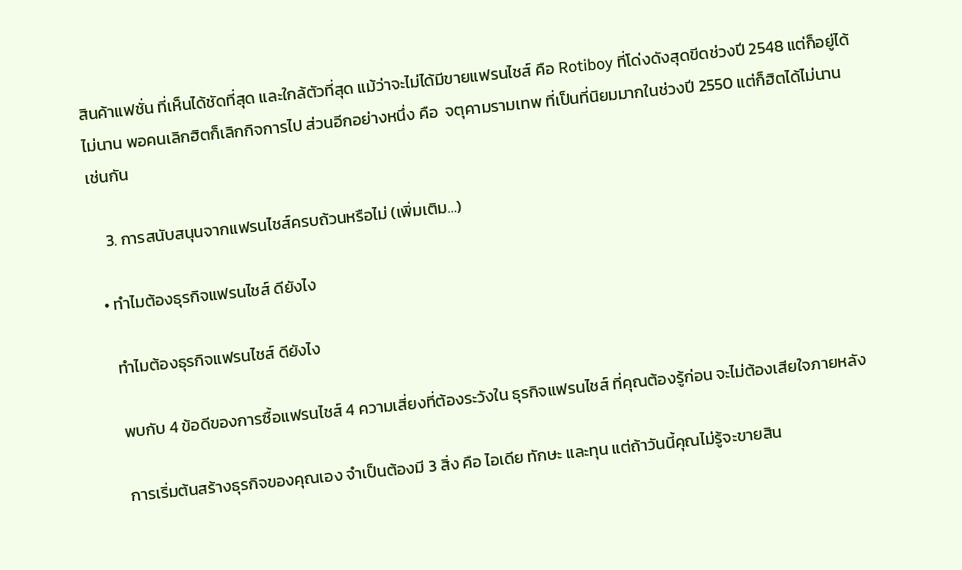สินค้าแฟชั่น ที่เห็นได้ชัดที่สุด และใกล้ตัวที่สุด แม้ว่าจะไม่ได้มีขายแฟรนไชส์ คือ Rotiboy ที่โด่งดังสุดขีดช่วงปี 2548 แต่ก็อยู่ได้ไม่นาน พอคนเลิกฮิตก็เลิกกิจการไป ส่วนอีกอย่างหนึ่ง คือ  จตุคามรามเทพ ที่เป็นที่นิยมมากในช่วงปี 2550 แต่ก็ฮิตได้ไม่นานเช่นกัน

    3. การสนับสนุนจากแฟรนไชส์ครบถ้วนหรือไม่ (เพิ่มเติม…)

  • ทำไมต้องธุรกิจแฟรนไชส์ ดียังไง

    ทำไมต้องธุรกิจแฟรนไชส์ ดียังไง

    พบกับ 4 ข้อดีของการซื้อแฟรนไชส์ 4 ความเสี่ยงที่ต้องระวังใน ธุรกิจแฟรนไชส์ ที่คุณต้องรู้ก่อน จะไม่ต้องเสียใจภายหลัง

    การเริ่มต้นสร้างธุรกิจของคุณเอง จำเป็นต้องมี 3 สิ่ง คือ ไอเดีย ทักษะ และทุน แต่ถ้าวันนี้คุณไม่รู้จะขายสิน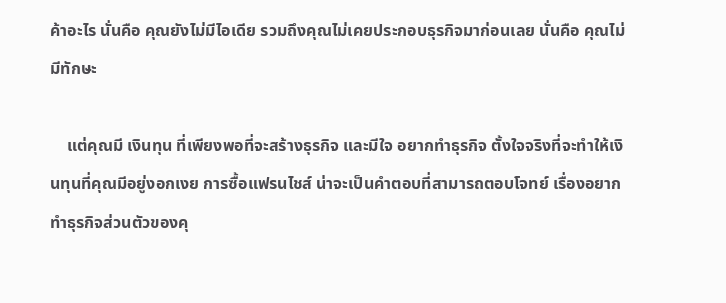ค้าอะไร นั่นคือ คุณยังไม่มีไอเดีย รวมถึงคุณไม่เคยประกอบธุรกิจมาก่อนเลย นั่นคือ คุณไม่มีทักษะ

    แต่คุณมี เงินทุน ที่เพียงพอที่จะสร้างธุรกิจ และมีใจ อยากทำธุรกิจ ตั้งใจจริงที่จะทำให้เงินทุนที่คุณมีอยู่งอกเงย การซื้อแฟรนไชส์ น่าจะเป็นคำตอบที่สามารถตอบโจทย์ เรื่องอยากทำธุรกิจส่วนตัวของคุ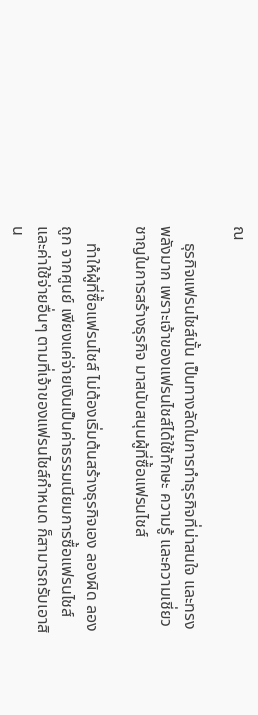ณ

    ธุรกิจแฟรนไชส์นั้น เป็นทางลัดในการทำธุรกิจที่น่าสนใจ และทรงพลังมาก เพราะเจ้าของแฟรนไชส์ได้ใช้ทักษะ ความรู้ และความเชี่ยวชาญในการสร้างธุรกิจ มาสนับสนุนผู้ที่ซื้อแฟรนไชส์

    ทำให้ผู้ที่ซื้อแฟรนไชส์ ไม่ต้องเริ่มต้นสร้างธุรกิจเอง ลองผิด ลองถูก จากศูนย์ เพียงแค่จ่ายเงินเป็นค่าธรรมเนียมการซื้อแฟรนไชส์ และค่าใช้จ่ายอื่นๆ ตามที่เจ้าของแฟรนไชส์กำหนด ก็สามารถรับเอาสิน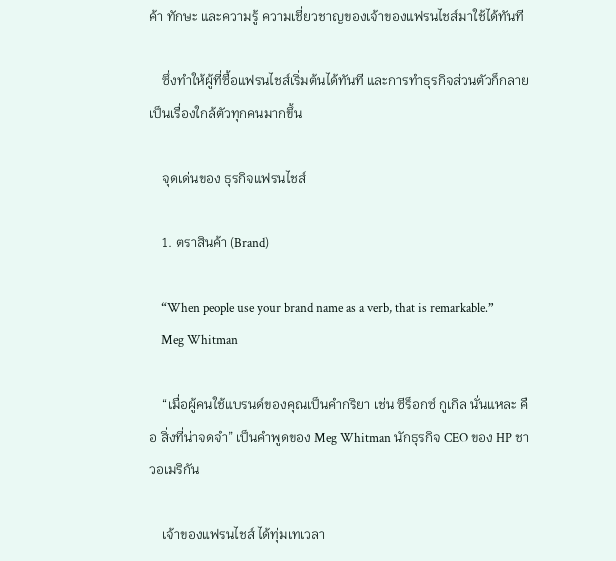ค้า ทักษะ และความรู้ ความเชี่ยวชาญของเจ้าของแฟรนไชส์มาใช้ได้ทันที

    ซึ่งทำให้ผู้ที่ซื้อแฟรนไชส์เริ่มต้นได้ทันที และการทำธุรกิจส่วนตัวก็กลายเป็นเรื่องใกล้ตัวทุกคนมากขึ้น

    จุดเด่นของ ธุรกิจแฟรนไชส์

    1. ตราสินค้า (Brand)

    “When people use your brand name as a verb, that is remarkable.”
    Meg Whitman

    “เมื่อผู้คนใช้แบรนด์ของคุณเป็นคำกริยา เช่น ซีร็อกซ์ กูเกิล นั่นแหละ คือ สิ่งที่น่าจดจำ” เป็นคำพูดของ Meg Whitman นักธุรกิจ CEO ของ HP ชาวอเมริกัน

    เจ้าของแฟรนไชส์ ได้ทุ่มเทเวลา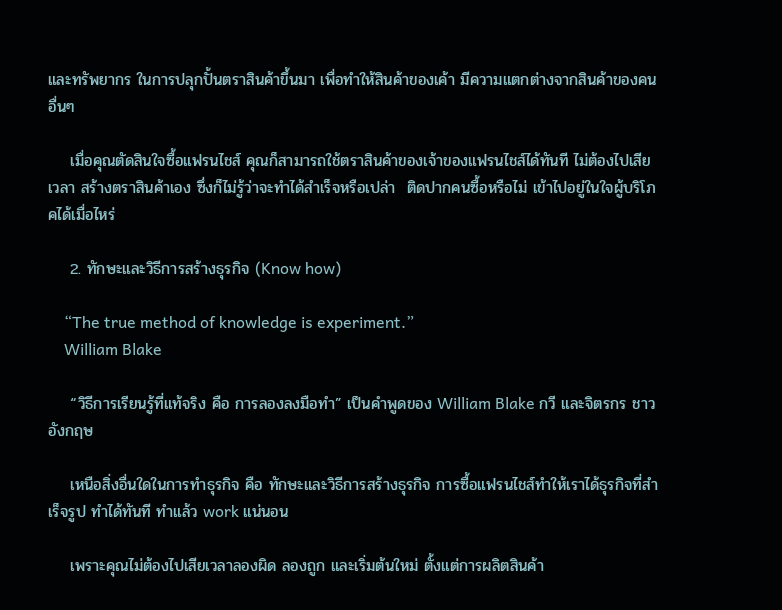และทรัพยากร ในการปลุกปั้นตราสินค้าขึ้นมา เพื่อทำให้สินค้าของเค้า มีความแตกต่างจากสินค้าของคนอื่นๆ

    เมื่อคุณตัดสินใจซื้อแฟรนไชส์ คุณก็สามารถใช้ตราสินค้าของเจ้าของแฟรนไชส์ได้ทันที ไม่ต้องไปเสียเวลา สร้างตราสินค้าเอง ซึ่งก็ไม่รู้ว่าจะทำได้สำเร็จหรือเปล่า  ติดปากคนซื้อหรือไม่ เข้าไปอยู่ในใจผู้บริโภคได้เมื่อไหร่

    2. ทักษะและวิธีการสร้างธุรกิจ (Know how)

    “The true method of knowledge is experiment.”
    William Blake

    “วิธีการเรียนรู้ที่แท้จริง คือ การลองลงมือทำ” เป็นคำพูดของ William Blake กวี และจิตรกร ชาวอังกฤษ

    เหนือสิ่งอื่นใดในการทำธุรกิจ คือ ทักษะและวิธีการสร้างธุรกิจ การซื้อแฟรนไชส์ทำให้เราได้ธุรกิจที่สำเร็จรูป ทำได้ทันที ทำแล้ว work แน่นอน

    เพราะคุณไม่ต้องไปเสียเวลาลองผิด ลองถูก และเริ่มต้นใหม่ ตั้งแต่การผลิตสินค้า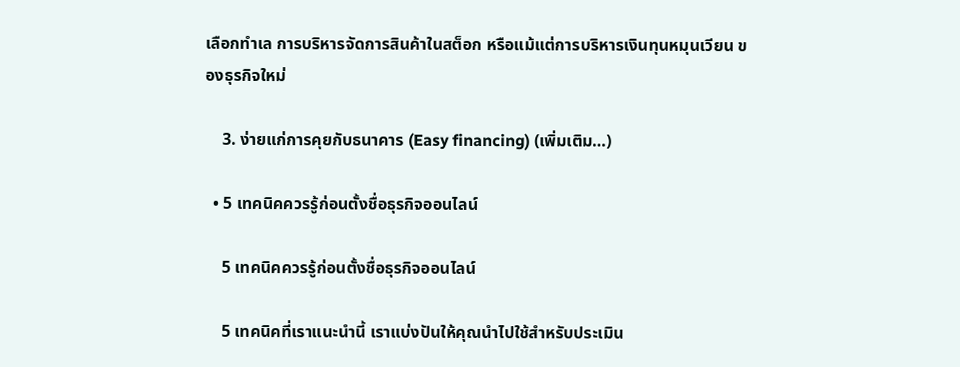เลือกทำเล การบริหารจัดการสินค้าในสต็อก หรือแม้แต่การบริหารเงินทุนหมุนเวียน ของธุรกิจใหม่

    3. ง่ายแก่การคุยกับธนาคาร (Easy financing) (เพิ่มเติม…)

  • 5 เทคนิคควรรู้ก่อนตั้งชื่อธุรกิจออนไลน์

    5 เทคนิคควรรู้ก่อนตั้งชื่อธุรกิจออนไลน์

    5 เทคนิคที่เราแนะนำนี้ เราแบ่งปันให้คุณนำไปใช้สำหรับประเมิน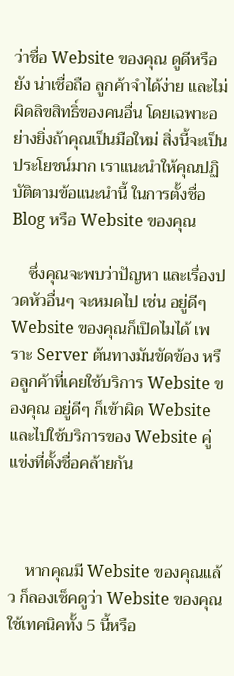ว่าชื่อ Website ของคุณ ดูดีหรือยัง น่าเชื่อถือ ลูกค้าจำได้ง่าย และไม่ผิดลิขสิทธิ์ของคนอื่น โดยเฉพาะอย่างยิ่งถ้าคุณเป็นมือใหม่ สิ่งนี้จะเป็นประโยชน์มาก เราแนะนำให้คุณปฏิบัติตามข้อแนะนำนี้ ในการตั้งชื่อ Blog หรือ Website ของคุณ

    ซึ่งคุณจะพบว่าปัญหา และเรื่องปวดหัวอื่นๆ จะหมดไป เช่น อยู่ดีๆ Website ของคุณก็เปิดไมได้ เพราะ Server ต้นทางมันขัดข้อง หรือลูกค้าที่เคยใช้บริการ Website ของคุณ อยู่ดีๆ ก็เข้าผิด Website และไปใช้บริการของ Website คู่แข่งที่ตั้งชื่อคล้ายกัน



    หากคุณมี Website ของคุณแล้ว ก็ลองเช็คดูว่า Website ของคุณใช้เทคนิคทั้ง 5 นี้หรือ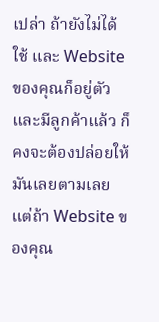เปล่า ถ้ายังไม่ได้ใช้ และ Website ของคุณก็อยู่ตัวและมีลูกค้าแล้ว ก็คงจะต้องปล่อยให้มันเลยตามเลย แต่ถ้า Website ของคุณ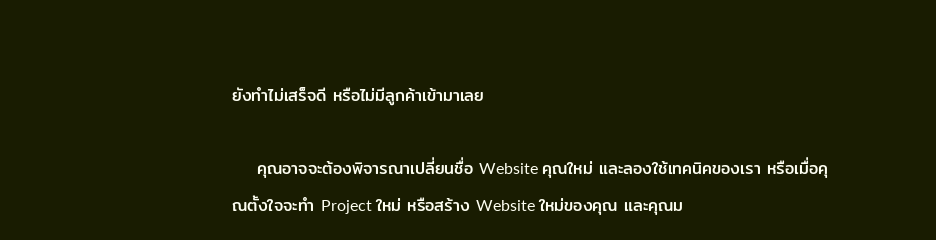ยังทำไม่เสร็จดี หรือไม่มีลูกค้าเข้ามาเลย

    คุณอาจจะต้องพิจารณาเปลี่ยนชื่อ Website คุณใหม่ และลองใช้เทคนิคของเรา หรือเมื่อคุณตั้งใจจะทำ Project ใหม่ หรือสร้าง Website ใหม่ของคุณ และคุณม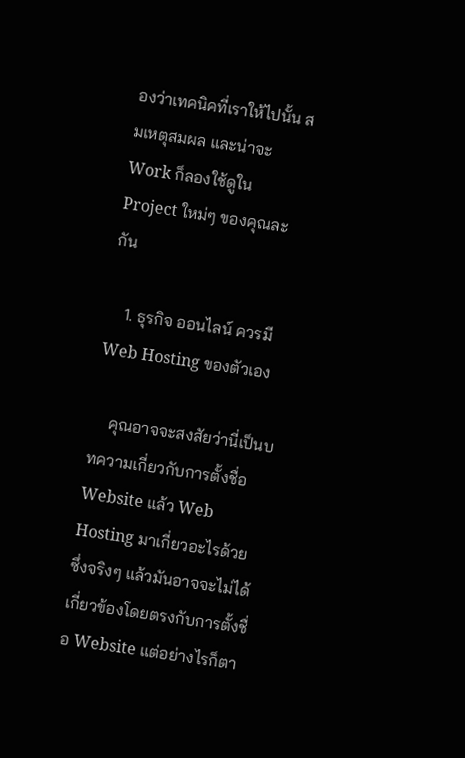องว่าเทคนิคที่เราให้ไปนั้น สมเหตุสมผล และน่าจะ Work ก็ลองใช้ดูใน Project ใหม่ๆ ของคุณละกัน

    1. ธุรกิจ ออนไลน์ ควรมี Web Hosting ของตัวเอง

    คุณอาจจะสงสัยว่านี่เป็นบทความเกี่ยวกับการตั้งชื่อ Website แล้ว Web Hosting มาเกี่ยวอะไรด้วย ซึ่งจริงๆ แล้วมันอาจจะไม่ได้เกี่ยวข้องโดยตรงกับการตั้งชื่อ Website แต่อย่างไรก็ตา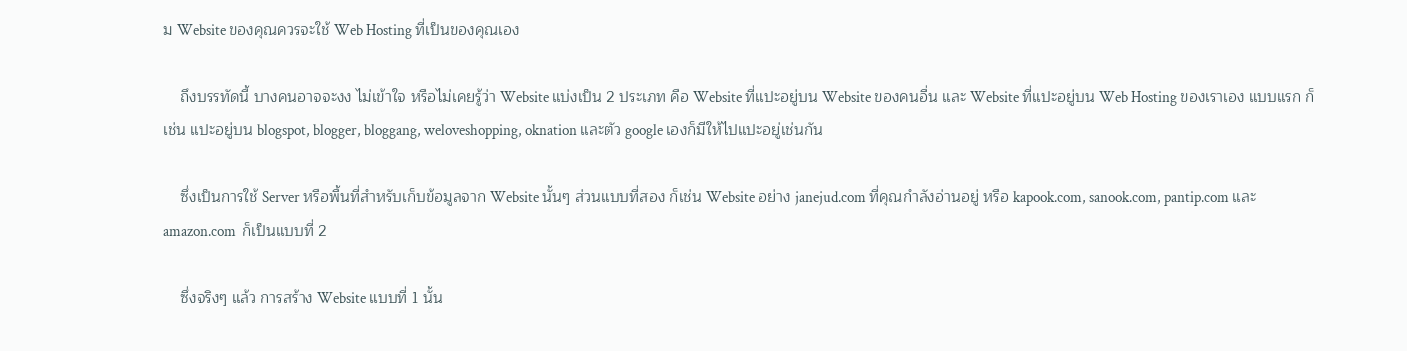ม Website ของคุณควรจะใช้ Web Hosting ที่เป็นของคุณเอง

    ถึงบรรทัดนี้ บางคนอาจจะงง ไม่เข้าใจ หรือไม่เคยรู้ว่า Website แบ่งเป็น 2 ประเภท คือ Website ที่แปะอยู่บน Website ของคนอื่น และ Website ที่แปะอยู่บน Web Hosting ของเราเอง แบบแรก ก็เช่น แปะอยู่บน blogspot, blogger, bloggang, weloveshopping, oknation และตัว google เองก็มีให้ไปแปะอยู่เช่นกัน

    ซึ่งเป็นการใช้ Server หรือพื้นที่สำหรับเก็บข้อมูลจาก Website นั้นๆ ส่วนแบบที่สอง ก็เช่น Website อย่าง janejud.com ที่คุณกำลังอ่านอยู่ หรือ kapook.com, sanook.com, pantip.com และ amazon.com  ก็เป็นแบบที่ 2

    ซึ่งจริงๆ แล้ว การสร้าง Website แบบที่ 1 นั้น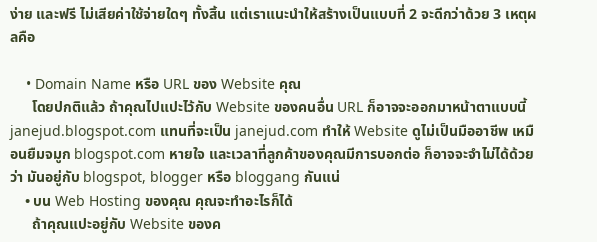ง่าย และฟรี ไม่เสียค่าใช้จ่ายใดๆ ทั้งสิ้น แต่เราแนะนำให้สร้างเป็นแบบที่ 2 จะดีกว่าด้วย 3 เหตุผลคือ

    • Domain Name หรือ URL ของ Website คุณ
      โดยปกติแล้ว ถ้าคุณไปแปะไว้กับ Website ของคนอื่น URL ก็อาจจะออกมาหน้าตาแบบนี้ janejud.blogspot.com แทนที่จะเป็น janejud.com ทำให้ Website ดูไม่เป็นมืออาชีพ เหมือนยืมจมูก blogspot.com หายใจ และเวลาที่ลูกค้าของคุณมีการบอกต่อ ก็อาจจะจำไม่ได้ด้วยว่า มันอยู่กับ blogspot, blogger หรือ bloggang กันแน่
    • บน Web Hosting ของคุณ คุณจะทำอะไรก็ได้
      ถ้าคุณแปะอยู่กับ Website ของค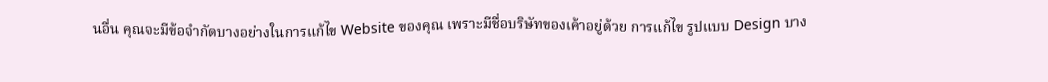นอื่น คุณจะมีข้อจำกัดบางอย่างในการแก้ไข Website ของคุณ เพราะมีชื่อบริษัทของเค้าอยู่ด้วย การแก้ไข รูปแบบ Design บาง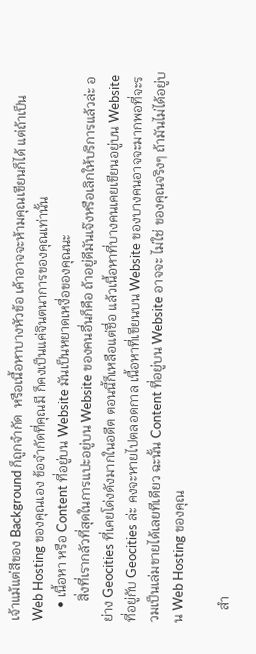เจ้าแม้แต่สีของ Background ก็ถูกจำกัด  หรือเนื้อหาบางหัวข้อ เค้าอาจจะห้ามคุณเขียนก็ได้ แต่ถ้าเป็น Web Hosting ของคุณเอง ข้อจำกัดที่คุณมี ก็คงเป็นแค่จินตนาการของคุณเท่านั้น
    • เนื้อหา หรือ Content ที่อยู่บน Website มันเป็นหยาดเหงื่อของคุณนะ
      สิ่งที่เรากลัวที่สุดในการแปะอยู่บน Website ของคนอื่นก็คือ ถ้าอยู่ดีมันเจ๊งหรือเลิกให้บริการแล้วล่ะ อย่าง Geocities ที่เคยโด่งดังมากในอดีต ตอนนี้ก็เหลือแต่ชื่อ แล้วเนื้อหาที่บางคนเคยเขียนอยู่บน Website ที่อยู่กับ Geocities ล่ะ คงจะหายไปตลอดกาล เนื้อหาที่เขียนบน Website ของบางคนอาจจะมากพอที่จะรวมเป็นเล่มขายได้เลยทีเดียว ฉะนั้น Content ที่อยู่บน Website อาจจะ ไม่ใช่ ของคุณจริงๆ ถ้ามันไม่ได้อยู่บน Web Hosting ของคุณ

    สำ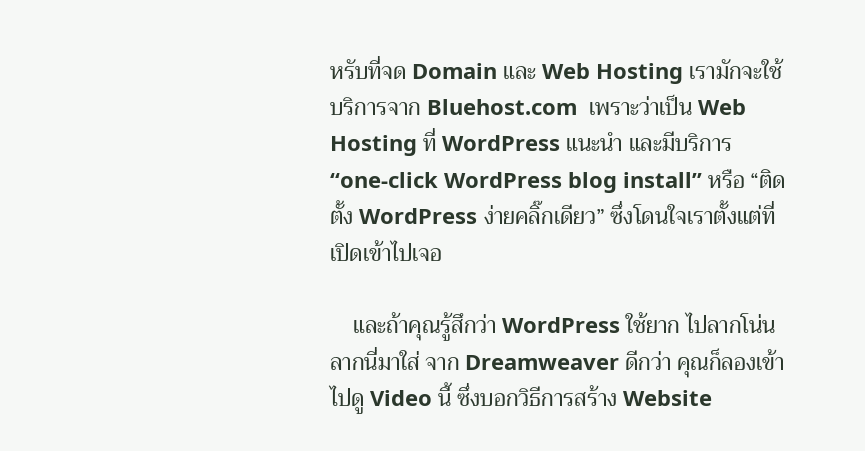หรับที่จด Domain และ Web Hosting เรามักจะใช้บริการจาก Bluehost.com  เพราะว่าเป็น Web Hosting ที่ WordPress แนะนำ และมีบริการ “one-click WordPress blog install” หรือ “ติดตั้ง WordPress ง่ายคลิ๊กเดียว” ซึ่งโดนใจเราตั้งแต่ที่เปิดเข้าไปเจอ

    และถ้าคุณรู้สึกว่า WordPress ใช้ยาก ไปลากโน่น ลากนี่มาใส่ จาก Dreamweaver ดีกว่า คุณก็ลองเข้าไปดู Video นี้ ซึ่งบอกวิธีการสร้าง Website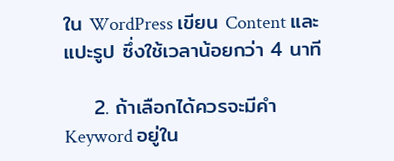ใน WordPress เขียน Content และแปะรูป ซึ่งใช้เวลาน้อยกว่า 4 นาที

    2. ถ้าเลือกได้ควรจะมีคำ Keyword อยู่ใน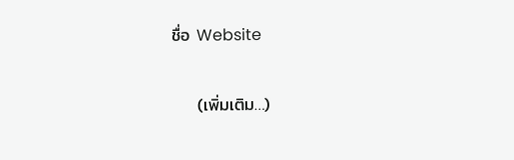ชื่อ Website

    (เพิ่มเติม…)